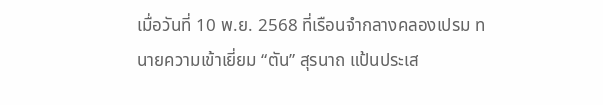เมื่อวันที่ 10 พ.ย. 2568 ที่เรือนจำกลางคลองเปรม ทนายความเข้าเยี่ยม “ตัน” สุรนาถ แป้นประเส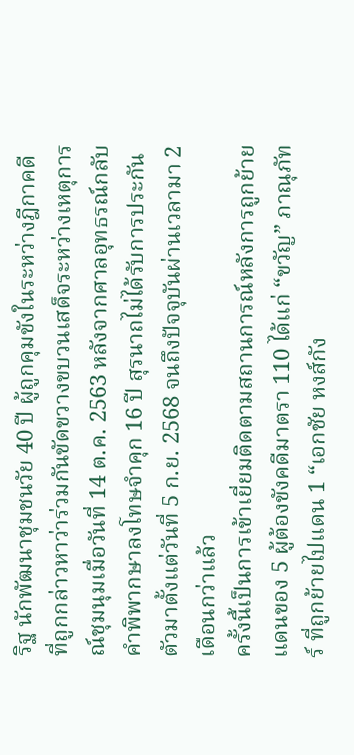ริฐ นักพัฒนาชุมชนวัย 40 ปี ผู้ถูกคุมขังในระหว่างฎีกาคดีที่ถูกกล่าวหาว่าร่วมกันขัดขวางขบวนเสด็จระหว่างเหตุการณ์ชุมนุมเมื่อวันที่ 14 ต.ค. 2563 หลังจากศาลอุทธรณ์กลับคำพิพากษาลงโทษจำคุก 16 ปี สุรนาถไม่ได้รับการประกันตัวมาตั้งแต่วันที่ 5 ก.ย. 2568 จนถึงปัจจุบันผ่านเวลามา 2 เดือนกว่าแล้ว
ครั้งนี้เป็นการเข้าเยี่ยมติดตามสถานการณ์หลังการถูกย้ายแดนของ 5 ผู้ต้องขังคดีมาตรา 110 ได้แก่ “ขวัญ” ภาณุภัทร์ ที่ถูกย้ายไปแดน 1 “เอกชัย หงส์กัง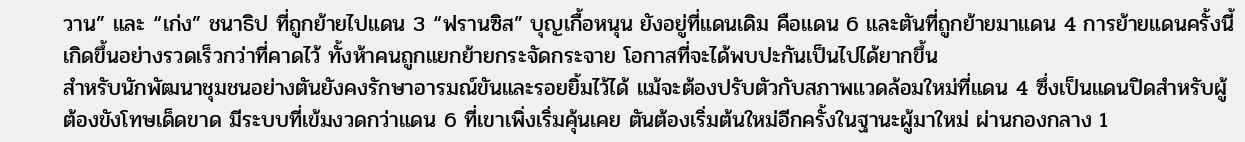วาน” และ “เก่ง” ชนาธิป ที่ถูกย้ายไปแดน 3 “ฟรานซิส” บุญเกื้อหนุน ยังอยู่ที่แดนเดิม คือแดน 6 และตันที่ถูกย้ายมาแดน 4 การย้ายแดนครั้งนี้เกิดขึ้นอย่างรวดเร็วกว่าที่คาดไว้ ทั้งห้าคนถูกแยกย้ายกระจัดกระจาย โอกาสที่จะได้พบปะกันเป็นไปได้ยากขึ้น
สำหรับนักพัฒนาชุมชนอย่างตันยังคงรักษาอารมณ์ขันและรอยยิ้มไว้ได้ แม้จะต้องปรับตัวกับสภาพแวดล้อมใหม่ที่แดน 4 ซึ่งเป็นแดนปิดสำหรับผู้ต้องขังโทษเด็ดขาด มีระบบที่เข้มงวดกว่าแดน 6 ที่เขาเพิ่งเริ่มคุ้นเคย ตันต้องเริ่มต้นใหม่อีกครั้งในฐานะผู้มาใหม่ ผ่านกองกลาง 1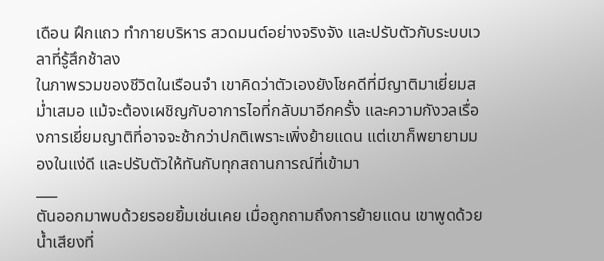เดือน ฝึกแถว ทำกายบริหาร สวดมนต์อย่างจริงจัง และปรับตัวกับระบบเวลาที่รู้สึกช้าลง
ในภาพรวมของชีวิตในเรือนจำ เขาคิดว่าตัวเองยังโชคดีที่มีญาติมาเยี่ยมสม่ำเสมอ แม้จะต้องเผชิญกับอาการไอที่กลับมาอีกครั้ง และความกังวลเรื่องการเยี่ยมญาติที่อาจจะช้ากว่าปกติเพราะเพิ่งย้ายแดน แต่เขาก็พยายามมองในแง่ดี และปรับตัวให้ทันกับทุกสถานการณ์ที่เข้ามา
___
ตันออกมาพบด้วยรอยยิ้มเช่นเคย เมื่อถูกถามถึงการย้ายแดน เขาพูดด้วยน้ำเสียงที่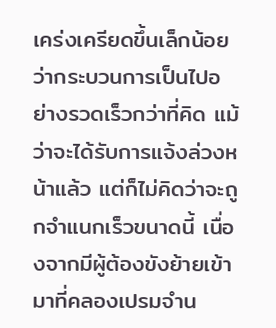เคร่งเครียดขึ้นเล็กน้อยว่ากระบวนการเป็นไปอย่างรวดเร็วกว่าที่คิด แม้ว่าจะได้รับการแจ้งล่วงหน้าแล้ว แต่ก็ไม่คิดว่าจะถูกจำแนกเร็วขนาดนี้ เนื่องจากมีผู้ต้องขังย้ายเข้ามาที่คลองเปรมจำน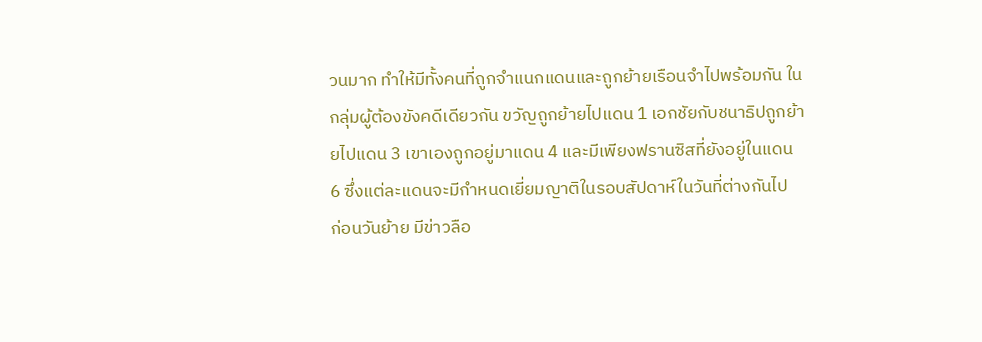วนมาก ทำให้มีทั้งคนที่ถูกจำแนกแดนและถูกย้ายเรือนจำไปพร้อมกัน ในกลุ่มผู้ต้องขังคดีเดียวกัน ขวัญถูกย้ายไปแดน 1 เอกชัยกับชนาธิปถูกย้ายไปแดน 3 เขาเองถูกอยู่มาแดน 4 และมีเพียงฟรานซิสที่ยังอยู่ในแดน 6 ซึ่งแต่ละแดนจะมีกำหนดเยี่ยมญาติในรอบสัปดาห์ในวันที่ต่างกันไป
ก่อนวันย้าย มีข่าวลือ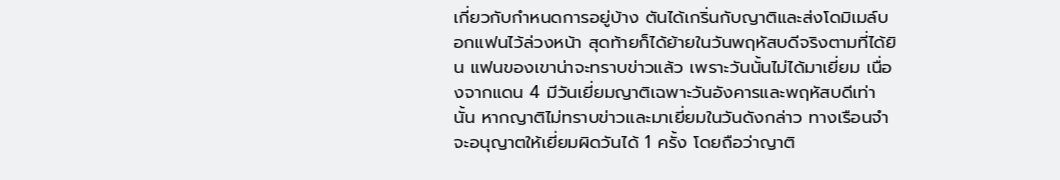เกี่ยวกับกำหนดการอยู่บ้าง ตันได้เกริ่นกับญาติและส่งโดมิเมล์บอกแฟนไว้ล่วงหน้า สุดท้ายก็ได้ย้ายในวันพฤหัสบดีจริงตามที่ได้ยิน แฟนของเขาน่าจะทราบข่าวแล้ว เพราะวันนั้นไม่ได้มาเยี่ยม เนื่องจากแดน 4 มีวันเยี่ยมญาติเฉพาะวันอังคารและพฤหัสบดีเท่านั้น หากญาติไม่ทราบข่าวและมาเยี่ยมในวันดังกล่าว ทางเรือนจำจะอนุญาตให้เยี่ยมผิดวันได้ 1 ครั้ง โดยถือว่าญาติ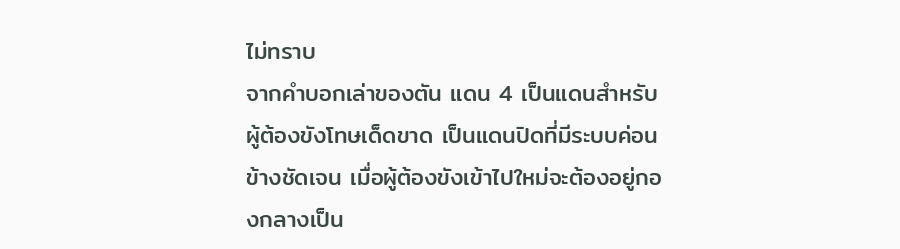ไม่ทราบ
จากคำบอกเล่าของตัน แดน 4 เป็นแดนสำหรับผู้ต้องขังโทษเด็ดขาด เป็นแดนปิดที่มีระบบค่อนข้างชัดเจน เมื่อผู้ต้องขังเข้าไปใหม่จะต้องอยู่กองกลางเป็น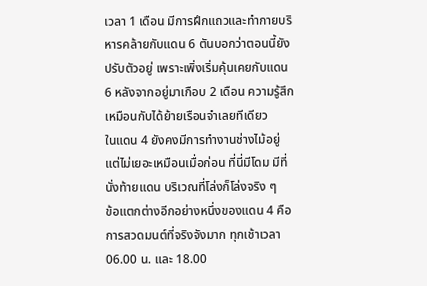เวลา 1 เดือน มีการฝึกแถวและทำกายบริหารคล้ายกับแดน 6 ตันบอกว่าตอนนี้ยังปรับตัวอยู่ เพราะเพิ่งเริ่มคุ้นเคยกับแดน 6 หลังจากอยู่มาเกือบ 2 เดือน ความรู้สึกเหมือนกับได้ย้ายเรือนจำเลยทีเดียว
ในแดน 4 ยังคงมีการทำงานช่างไม้อยู่ แต่ไม่เยอะเหมือนเมื่อก่อน ที่นี่มีโดม มีที่นั่งท้ายแดน บริเวณที่โล่งก็โล่งจริง ๆ
ข้อแตกต่างอีกอย่างหนึ่งของแดน 4 คือการสวดมนต์ที่จริงจังมาก ทุกเช้าเวลา 06.00 น. และ 18.00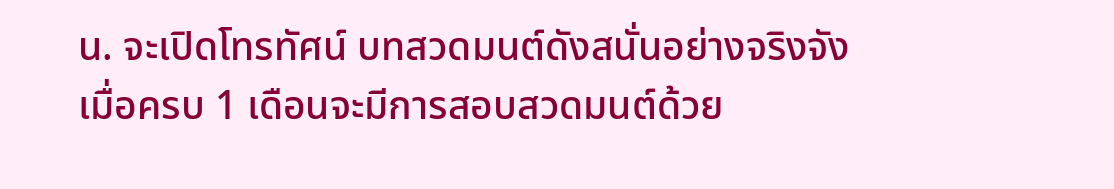น. จะเปิดโทรทัศน์ บทสวดมนต์ดังสนั่นอย่างจริงจัง เมื่อครบ 1 เดือนจะมีการสอบสวดมนต์ด้วย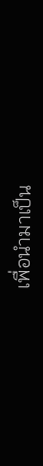เพื่อนำมาเป็น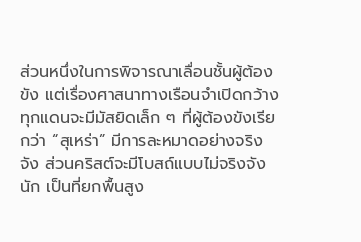ส่วนหนึ่งในการพิจารณาเลื่อนชั้นผู้ต้องขัง แต่เรื่องศาสนาทางเรือนจำเปิดกว้าง ทุกแดนจะมีมัสยิดเล็ก ๆ ที่ผู้ต้องขังเรียกว่า “สุเหร่า” มีการละหมาดอย่างจริงจัง ส่วนคริสต์จะมีโบสถ์แบบไม่จริงจังนัก เป็นที่ยกพื้นสูง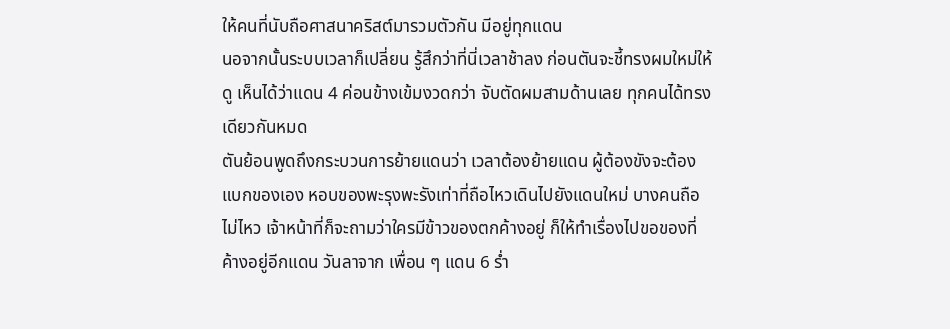ให้คนที่นับถือศาสนาคริสต์มารวมตัวกัน มีอยู่ทุกแดน
นอจากนั้นระบบเวลาก็เปลี่ยน รู้สึกว่าที่นี่เวลาช้าลง ก่อนตันจะชี้ทรงผมใหม่ให้ดู เห็นได้ว่าแดน 4 ค่อนข้างเข้มงวดกว่า จับตัดผมสามด้านเลย ทุกคนได้ทรงเดียวกันหมด
ตันย้อนพูดถึงกระบวนการย้ายแดนว่า เวลาต้องย้ายแดน ผู้ต้องขังจะต้องแบกของเอง หอบของพะรุงพะรังเท่าที่ถือไหวเดินไปยังแดนใหม่ บางคนถือไม่ไหว เจ้าหน้าที่ก็จะถามว่าใครมีข้าวของตกค้างอยู่ ก็ให้ทำเรื่องไปขอของที่ค้างอยู่อีกแดน วันลาจาก เพื่อน ๆ แดน 6 ร่ำ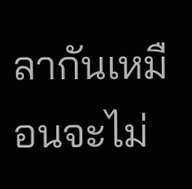ลากันเหมือนจะไม่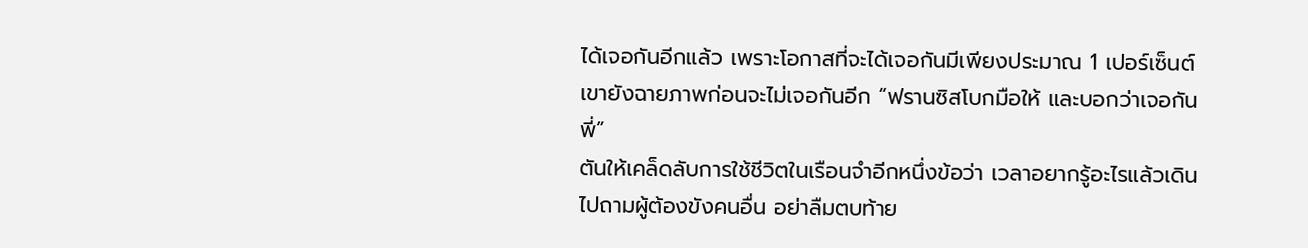ได้เจอกันอีกแล้ว เพราะโอกาสที่จะได้เจอกันมีเพียงประมาณ 1 เปอร์เซ็นต์ เขายังฉายภาพก่อนจะไม่เจอกันอีก “ฟรานซิสโบกมือให้ และบอกว่าเจอกันพี่”
ตันให้เคล็ดลับการใช้ชีวิตในเรือนจำอีกหนึ่งข้อว่า เวลาอยากรู้อะไรแล้วเดินไปถามผู้ต้องขังคนอื่น อย่าลืมตบท้าย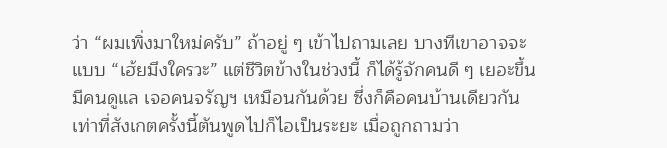ว่า “ผมเพิ่งมาใหม่ครับ” ถ้าอยู่ ๆ เข้าไปถามเลย บางทีเขาอาจจะแบบ “เฮ้ยมึงใครวะ” แต่ชีวิตข้างในช่วงนี้ ก็ได้รู้จักคนดี ๆ เยอะขึ้น มีคนดูแล เจอคนจรัญฯ เหมือนกันด้วย ซึ่งก็คือคนบ้านเดียวกัน
เท่าที่สังเกตครั้งนี้ตันพูดไปก็ไอเป็นระยะ เมื่อถูกถามว่า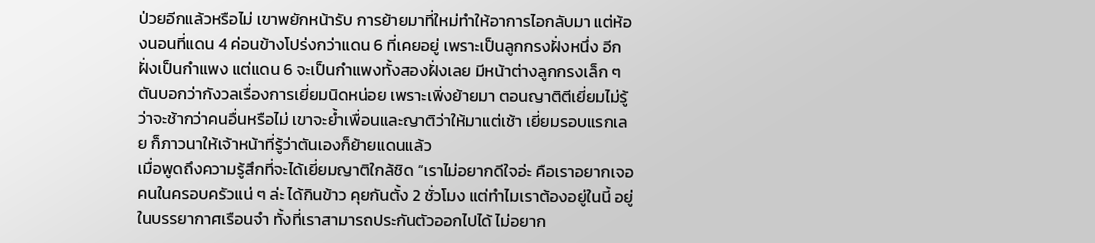ป่วยอีกแล้วหรือไม่ เขาพยักหน้ารับ การย้ายมาที่ใหม่ทำให้อาการไอกลับมา แต่ห้องนอนที่แดน 4 ค่อนข้างโปร่งกว่าแดน 6 ที่เคยอยู่ เพราะเป็นลูกกรงฝั่งหนึ่ง อีกฝั่งเป็นกำแพง แต่แดน 6 จะเป็นกำแพงทั้งสองฝั่งเลย มีหน้าต่างลูกกรงเล็ก ๆ
ตันบอกว่ากังวลเรื่องการเยี่ยมนิดหน่อย เพราะเพิ่งย้ายมา ตอนญาติตีเยี่ยมไม่รู้ว่าจะช้ากว่าคนอื่นหรือไม่ เขาจะย้ำเพื่อนและญาติว่าให้มาแต่เช้า เยี่ยมรอบแรกเลย ก็ภาวนาให้เจ้าหน้าที่รู้ว่าตันเองก็ย้ายแดนแล้ว
เมื่อพูดถึงความรู้สึกที่จะได้เยี่ยมญาติใกล้ชิด “เราไม่อยากดีใจอ่ะ คือเราอยากเจอคนในครอบครัวแน่ ๆ ล่ะ ได้กินข้าว คุยกันตั้ง 2 ชั่วโมง แต่ทำไมเราต้องอยู่ในนี้ อยู่ในบรรยากาศเรือนจำ ทั้งที่เราสามารถประกันตัวออกไปได้ ไม่อยาก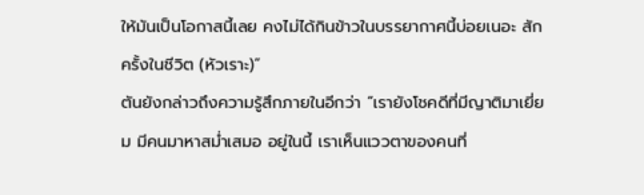ให้มันเป็นโอกาสนี้เลย คงไม่ได้กินข้าวในบรรยากาศนี้บ่อยเนอะ สักครั้งในชีวิต (หัวเราะ)”
ตันยังกล่าวถึงความรู้สึกภายในอีกว่า “เรายังโชคดีที่มีญาติมาเยี่ยม มีคนมาหาสม่ำเสมอ อยู่ในนี้ เราเห็นแววตาของคนที่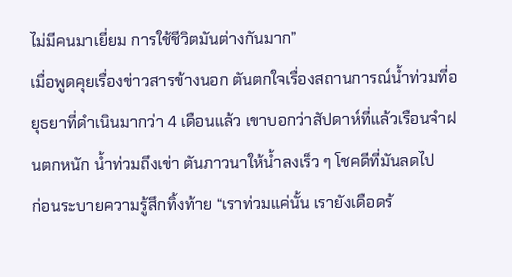ไม่มีคนมาเยี่ยม การใช้ชีวิตมันต่างกันมาก”
เมื่อพูดคุยเรื่องข่าวสารข้างนอก ตันตกใจเรื่องสถานการณ์น้ำท่วมที่อยุธยาที่ดำเนินมากว่า 4 เดือนแล้ว เขาบอกว่าสัปดาห์ที่แล้วเรือนจำฝนตกหนัก น้ำท่วมถึงเข่า ตันภาวนาให้น้ำลงเร็ว ๆ โชคดีที่มันลดไป
ก่อนระบายความรู้สึกทิ้งท้าย “เราท่วมแค่นั้น เรายังเดือดร้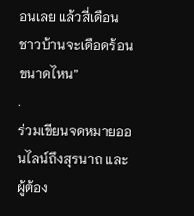อนเลย แล้วสี่เดือน ชาวบ้านจะเดือดร้อนขนาดไหน”
.
ร่วมเขียนจดหมายออนไลน์ถึงสุรนาถ และผู้ต้อง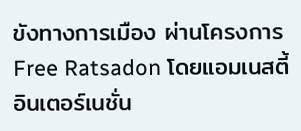ขังทางการเมือง ผ่านโครงการ Free Ratsadon โดยแอมเนสตี้อินเตอร์เนชั่น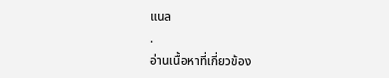แนล
.
อ่านเนื้อหาที่เกี่ยวข้อง